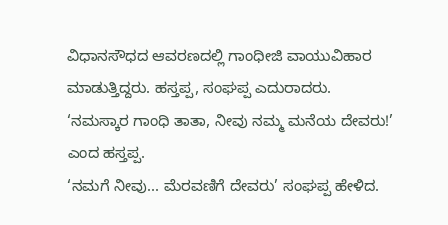ವಿಧಾನಸೌಧದ ಆವರಣದಲ್ಲಿ ಗಾಂಧೀಜಿ ವಾಯುವಿಹಾರ ಮಾಡುತ್ತಿದ್ದರು. ಹಸ್ತಪ್ಪ, ಸಂಘಪ್ಪ ಎದುರಾದರು.
‘ನಮಸ್ಕಾರ ಗಾಂಧಿ ತಾತಾ, ನೀವು ನಮ್ಮ ಮನೆಯ ದೇವರು!’ ಎಂದ ಹಸ್ತಪ್ಪ.
‘ನಮಗೆ ನೀವು... ಮೆರವಣಿಗೆ ದೇವರು’ ಸಂಘಪ್ಪ ಹೇಳಿದ.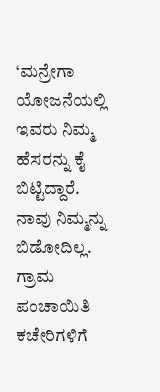‘ಮನ್ರೇಗಾ ಯೋಜನೆಯಲ್ಲಿ ಇವರು ನಿಮ್ಮ ಹೆಸರನ್ನು ಕೈ ಬಿಟ್ಟಿದ್ದಾರೆ. ನಾವು ನಿಮ್ಮನ್ನು ಬಿಡೋದಿಲ್ಲ. ಗ್ರಾಮ ಪಂಚಾಯಿತಿ ಕಚೇರಿಗಳಿಗೆ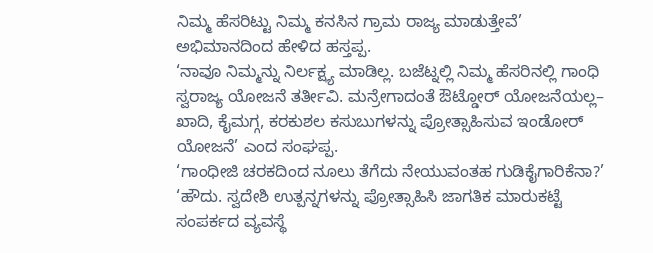ನಿಮ್ಮ ಹೆಸರಿಟ್ಟು ನಿಮ್ಮ ಕನಸಿನ ಗ್ರಾಮ ರಾಜ್ಯ ಮಾಡುತ್ತೇವೆ’ ಅಭಿಮಾನದಿಂದ ಹೇಳಿದ ಹಸ್ತಪ್ಪ.
‘ನಾವೂ ನಿಮ್ಮನ್ನು ನಿರ್ಲಕ್ಷ್ಯ ಮಾಡಿಲ್ಲ. ಬಜೆಟ್ನಲ್ಲಿ ನಿಮ್ಮ ಹೆಸರಿನಲ್ಲಿ ಗಾಂಧಿ ಸ್ವರಾಜ್ಯ ಯೋಜನೆ ತರ್ತೀವಿ. ಮನ್ರೇಗಾದಂತೆ ಔಟ್ಡೋರ್ ಯೋಜನೆಯಲ್ಲ– ಖಾದಿ, ಕೈಮಗ್ಗ, ಕರಕುಶಲ ಕಸುಬುಗಳನ್ನು ಪ್ರೋತ್ಸಾಹಿಸುವ ಇಂಡೋರ್ ಯೋಜನೆ’ ಎಂದ ಸಂಘಪ್ಪ.
‘ಗಾಂಧೀಜಿ ಚರಕದಿಂದ ನೂಲು ತೆಗೆದು ನೇಯುವಂತಹ ಗುಡಿಕೈಗಾರಿಕೆನಾ?’
‘ಹೌದು. ಸ್ವದೇಶಿ ಉತ್ಪನ್ನಗಳನ್ನು ಪ್ರೋತ್ಸಾಹಿಸಿ ಜಾಗತಿಕ ಮಾರುಕಟ್ಟೆ ಸಂಪರ್ಕದ ವ್ಯವಸ್ಥೆ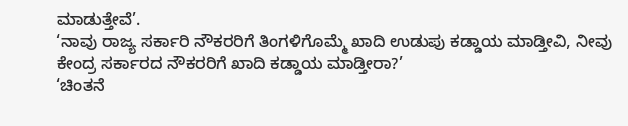ಮಾಡುತ್ತೇವೆ’.
‘ನಾವು ರಾಜ್ಯ ಸರ್ಕಾರಿ ನೌಕರರಿಗೆ ತಿಂಗಳಿಗೊಮ್ಮೆ ಖಾದಿ ಉಡುಪು ಕಡ್ಡಾಯ ಮಾಡ್ತೀವಿ, ನೀವು ಕೇಂದ್ರ ಸರ್ಕಾರದ ನೌಕರರಿಗೆ ಖಾದಿ ಕಡ್ಡಾಯ ಮಾಡ್ತೀರಾ?’
‘ಚಿಂತನೆ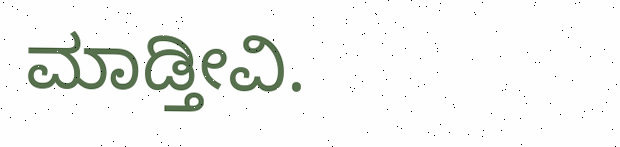ಮಾಡ್ತೀವಿ.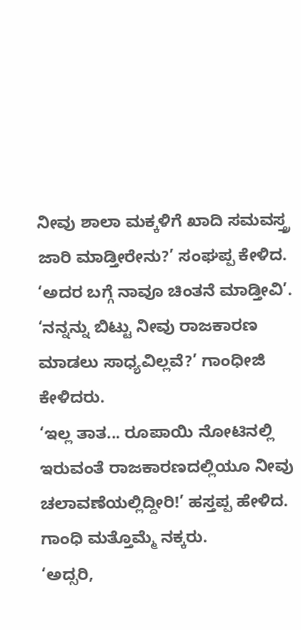ನೀವು ಶಾಲಾ ಮಕ್ಕಳಿಗೆ ಖಾದಿ ಸಮವಸ್ತ್ರ ಜಾರಿ ಮಾಡ್ತೀರೇನು?’ ಸಂಘಪ್ಪ ಕೇಳಿದ.
‘ಅದರ ಬಗ್ಗೆ ನಾವೂ ಚಿಂತನೆ ಮಾಡ್ತೀವಿ’.
‘ನನ್ನನ್ನು ಬಿಟ್ಟು ನೀವು ರಾಜಕಾರಣ ಮಾಡಲು ಸಾಧ್ಯವಿಲ್ಲವೆ?’ ಗಾಂಧೀಜಿ ಕೇಳಿದರು.
‘ಇಲ್ಲ ತಾತ... ರೂಪಾಯಿ ನೋಟಿನಲ್ಲಿ ಇರುವಂತೆ ರಾಜಕಾರಣದಲ್ಲಿಯೂ ನೀವು ಚಲಾವಣೆಯಲ್ಲಿದ್ದೀರಿ!’ ಹಸ್ತಪ್ಪ ಹೇಳಿದ.
ಗಾಂಧಿ ಮತ್ತೊಮ್ಮೆ ನಕ್ಕರು.
‘ಅದ್ಸರಿ,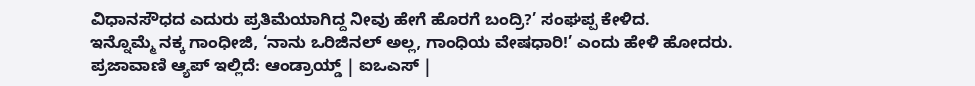ವಿಧಾನಸೌಧದ ಎದುರು ಪ್ರತಿಮೆಯಾಗಿದ್ದ ನೀವು ಹೇಗೆ ಹೊರಗೆ ಬಂದ್ರಿ?’ ಸಂಘಪ್ಪ ಕೇಳಿದ.
ಇನ್ನೊಮ್ಮೆ ನಕ್ಕ ಗಾಂಧೀಜಿ, ‘ನಾನು ಒರಿಜಿನಲ್ ಅಲ್ಲ, ಗಾಂಧಿಯ ವೇಷಧಾರಿ!’ ಎಂದು ಹೇಳಿ ಹೋದರು.
ಪ್ರಜಾವಾಣಿ ಆ್ಯಪ್ ಇಲ್ಲಿದೆ: ಆಂಡ್ರಾಯ್ಡ್ | ಐಒಎಸ್ |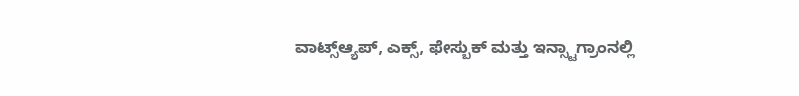ವಾಟ್ಸ್ಆ್ಯಪ್, ಎಕ್ಸ್, ಫೇಸ್ಬುಕ್ ಮತ್ತು ಇನ್ಸ್ಟಾಗ್ರಾಂನಲ್ಲಿ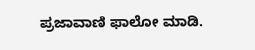ಪ್ರಜಾವಾಣಿ ಫಾಲೋ ಮಾಡಿ.